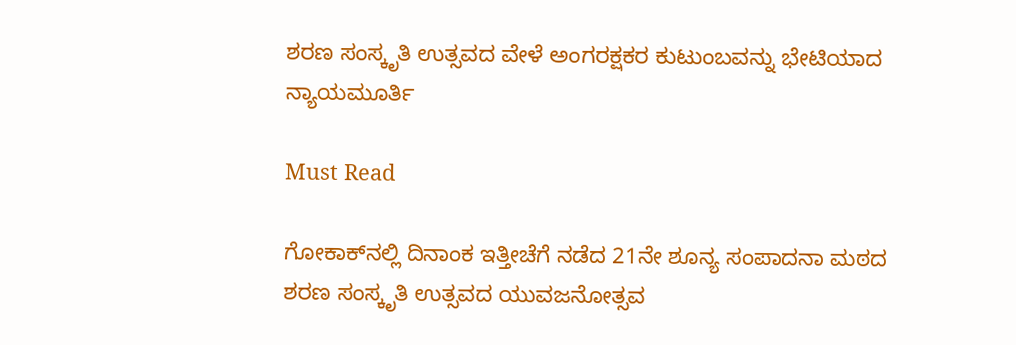ಶರಣ ಸಂಸ್ಕೃತಿ ಉತ್ಸವದ ವೇಳೆ ಅಂಗರಕ್ಷಕರ ಕುಟುಂಬವನ್ನು ಭೇಟಿಯಾದ ನ್ಯಾಯಮೂರ್ತಿ

Must Read

ಗೋಕಾಕ್‌ನಲ್ಲಿ ದಿನಾಂಕ ಇತ್ತೀಚೆಗೆ ನಡೆದ 21ನೇ ಶೂನ್ಯ ಸಂಪಾದನಾ ಮಠದ ಶರಣ ಸಂಸ್ಕೃತಿ ಉತ್ಸವದ ಯುವಜನೋತ್ಸವ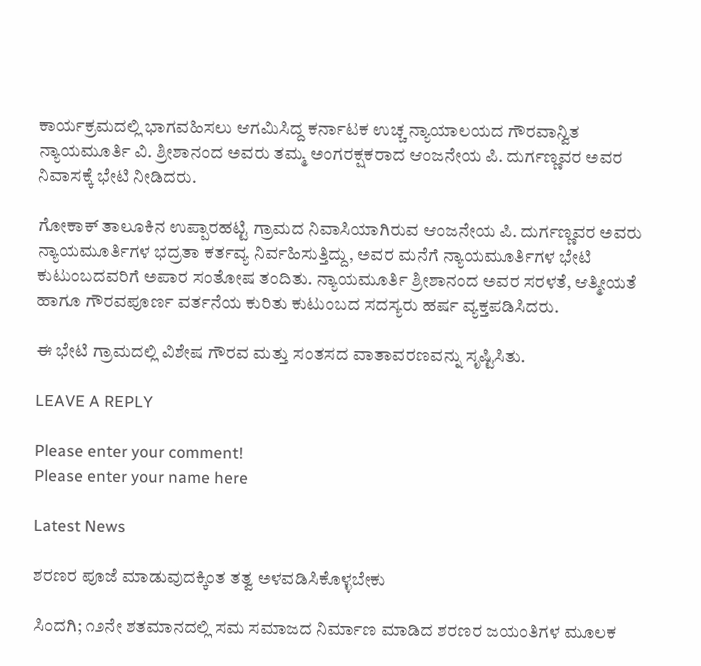ಕಾರ್ಯಕ್ರಮದಲ್ಲಿ ಭಾಗವಹಿಸಲು ಆಗಮಿಸಿದ್ದ ಕರ್ನಾಟಕ ಉಚ್ಚ ನ್ಯಾಯಾಲಯದ ಗೌರವಾನ್ವಿತ ನ್ಯಾಯಮೂರ್ತಿ ವಿ. ಶ್ರೀಶಾನಂದ ಅವರು ತಮ್ಮ ಅಂಗರಕ್ಷಕರಾದ ಆಂಜನೇಯ ಪಿ. ದುರ್ಗಣ್ಣವರ ಅವರ ನಿವಾಸಕ್ಕೆ ಭೇಟಿ ನೀಡಿದರು.

ಗೋಕಾಕ್ ತಾಲೂಕಿನ ಉಪ್ಪಾರಹಟ್ಟಿ ಗ್ರಾಮದ ನಿವಾಸಿಯಾಗಿರುವ ಆಂಜನೇಯ ಪಿ. ದುರ್ಗಣ್ಣವರ ಅವರು ನ್ಯಾಯಮೂರ್ತಿಗಳ ಭದ್ರತಾ ಕರ್ತವ್ಯ ನಿರ್ವಹಿಸುತ್ತಿದ್ದು, ಅವರ ಮನೆಗೆ ನ್ಯಾಯಮೂರ್ತಿಗಳ ಭೇಟಿ ಕುಟುಂಬದವರಿಗೆ ಅಪಾರ ಸಂತೋಷ ತಂದಿತು. ನ್ಯಾಯಮೂರ್ತಿ ಶ್ರೀಶಾನಂದ ಅವರ ಸರಳತೆ, ಆತ್ಮೀಯತೆ ಹಾಗೂ ಗೌರವಪೂರ್ಣ ವರ್ತನೆಯ ಕುರಿತು ಕುಟುಂಬದ ಸದಸ್ಯರು ಹರ್ಷ ವ್ಯಕ್ತಪಡಿಸಿದರು.

ಈ ಭೇಟಿ ಗ್ರಾಮದಲ್ಲಿ ವಿಶೇಷ ಗೌರವ ಮತ್ತು ಸಂತಸದ ವಾತಾವರಣವನ್ನು ಸೃಷ್ಟಿಸಿತು.

LEAVE A REPLY

Please enter your comment!
Please enter your name here

Latest News

ಶರಣರ ಪೂಜೆ ಮಾಡುವುದಕ್ಕಿಂತ ತತ್ವ ಅಳವಡಿಸಿಕೊಳ್ಳಬೇಕು

ಸಿಂದಗಿ; ೧೨ನೇ ಶತಮಾನದಲ್ಲಿ ಸಮ ಸಮಾಜದ ನಿರ್ಮಾಣ ಮಾಡಿದ ಶರಣರ ಜಯಂತಿಗಳ ಮೂಲಕ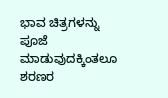ಭಾವ ಚಿತ್ರಗಳನ್ನು ಪೂಜೆ ಮಾಡುವುದಕ್ಕಿಂತಲೂ ಶರಣರ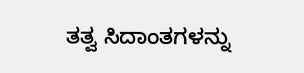ತತ್ವ ಸಿದಾಂತಗಳನ್ನು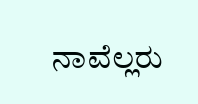ನಾವೆಲ್ಲರು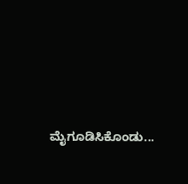ಮೈಗೂಡಿಸಿಕೊಂಡು...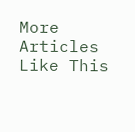More Articles Like This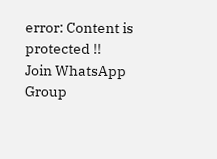error: Content is protected !!
Join WhatsApp Group